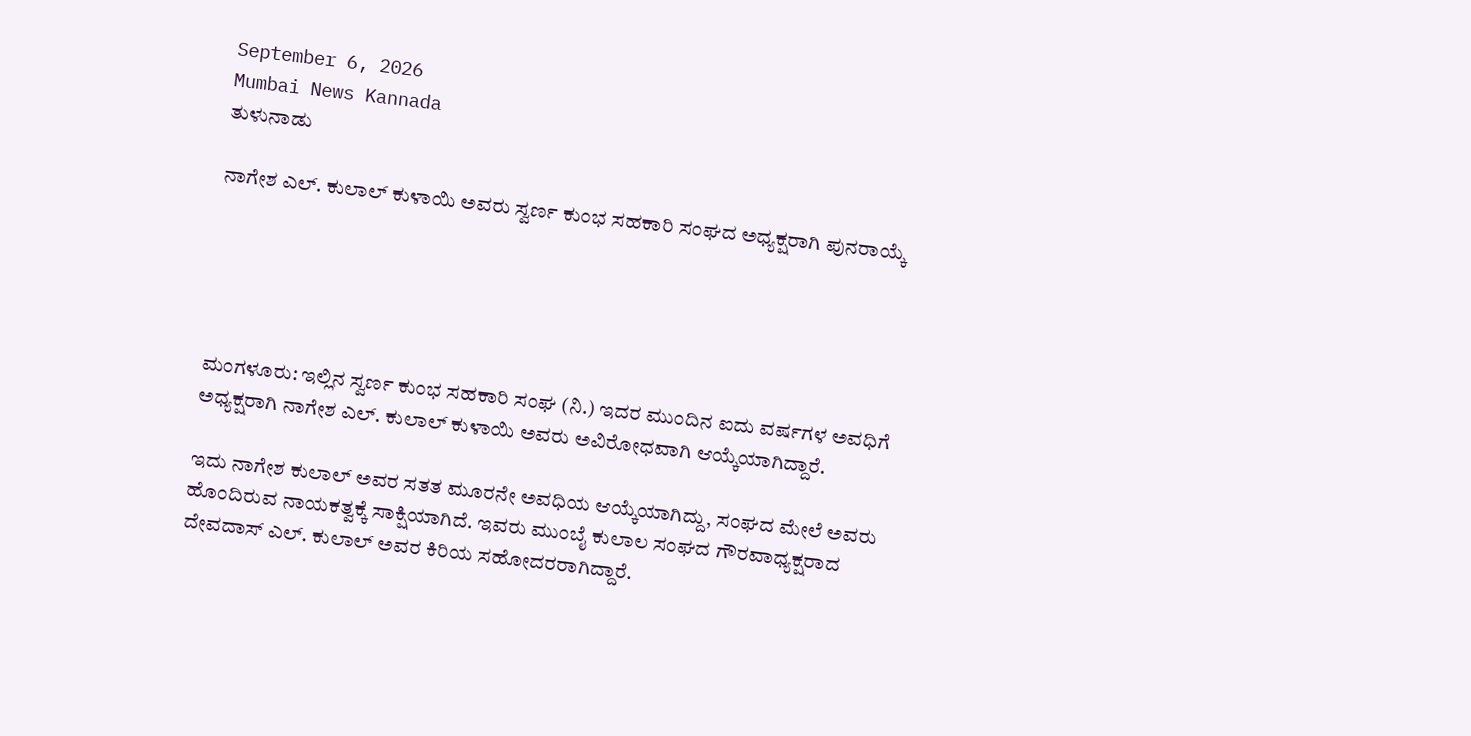September 6, 2026
Mumbai News Kannada
ತುಳುನಾಡು

ನಾಗೇಶ ಎಲ್. ಕುಲಾಲ್ ಕುಳಾಯಿ ಅವರು ಸ್ವರ್ಣ ಕುಂಭ ಸಹಕಾರಿ ಸಂಘದ ಅಧ್ಯಕ್ಷರಾಗಿ ಪುನರಾಯ್ಕೆ





ಮಂಗಳೂರು: ಇಲ್ಲಿನ ಸ್ವರ್ಣ ಕುಂಭ ಸಹಕಾರಿ ಸಂಘ (ನಿ.) ಇದರ ಮುಂದಿನ ಐದು ವರ್ಷಗಳ ಅವಧಿಗೆ ಅಧ್ಯಕ್ಷರಾಗಿ ನಾಗೇಶ ಎಲ್. ಕುಲಾಲ್ ಕುಳಾಯಿ ಅವರು ಅವಿರೋಧವಾಗಿ ಆಯ್ಕೆಯಾಗಿದ್ದಾರೆ.

ಇದು ನಾಗೇಶ ಕುಲಾಲ್ ಅವರ ಸತತ ಮೂರನೇ ಅವಧಿಯ ಆಯ್ಕೆಯಾಗಿದ್ದು, ಸಂಘದ ಮೇಲೆ ಅವರು ಹೊಂದಿರುವ ನಾಯಕತ್ವಕ್ಕೆ ಸಾಕ್ಷಿಯಾಗಿದೆ. ಇವರು ಮುಂಬೈ ಕುಲಾಲ ಸಂಘದ ಗೌರವಾಧ್ಯಕ್ಷರಾದ ದೇವದಾಸ್ ಎಲ್. ಕುಲಾಲ್ ಅವರ ಕಿರಿಯ ಸಹೋದರರಾಗಿದ್ದಾರೆ.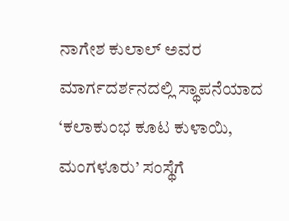ನಾಗೇಶ ಕುಲಾಲ್ ಅವರ ಮಾರ್ಗದರ್ಶನದಲ್ಲಿ ಸ್ಥಾಪನೆಯಾದ ‘ಕಲಾಕುಂಭ ಕೂಟ ಕುಳಾಯಿ, ಮಂಗಳೂರು’ ಸಂಸ್ಥೆಗೆ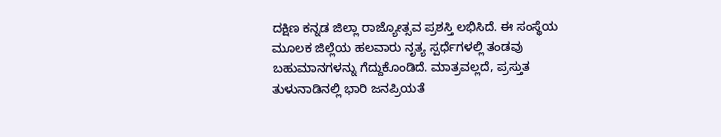ದಕ್ಷಿಣ ಕನ್ನಡ ಜಿಲ್ಲಾ ರಾಜ್ಯೋತ್ಸವ ಪ್ರಶಸ್ತಿ ಲಭಿಸಿದೆ. ಈ ಸಂಸ್ಥೆಯ ಮೂಲಕ ಜಿಲ್ಲೆಯ ಹಲವಾರು ನೃತ್ಯ ಸ್ಪರ್ಧೆಗಳಲ್ಲಿ ತಂಡವು ಬಹುಮಾನಗಳನ್ನು ಗೆದ್ದುಕೊಂಡಿದೆ. ಮಾತ್ರವಲ್ಲದೆ, ಪ್ರಸ್ತುತ ತುಳುನಾಡಿನಲ್ಲಿ ಭಾರಿ ಜನಪ್ರಿಯತೆ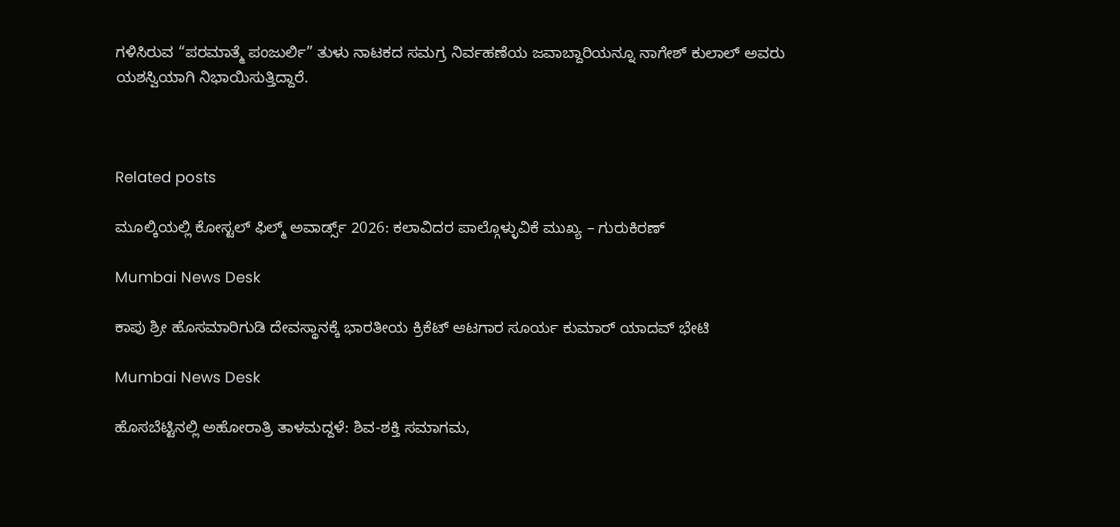ಗಳಿಸಿರುವ “ಪರಮಾತ್ಮೆ ಪಂಜುರ್ಲಿ” ತುಳು ನಾಟಕದ ಸಮಗ್ರ ನಿರ್ವಹಣೆಯ ಜವಾಬ್ದಾರಿಯನ್ನೂ ನಾಗೇಶ್ ಕುಲಾಲ್ ಅವರು ಯಶಸ್ವಿಯಾಗಿ ನಿಭಾಯಿಸುತ್ತಿದ್ದಾರೆ.



Related posts

ಮೂಲ್ಕಿಯಲ್ಲಿ ಕೋಸ್ಟಲ್ ಫಿಲ್ಮ್ ಅವಾರ್ಡ್ಸ್ 2026: ಕಲಾವಿದರ ಪಾಲ್ಗೊಳ್ಳುವಿಕೆ ಮುಖ್ಯ – ಗುರುಕಿರಣ್

Mumbai News Desk

ಕಾಪು ಶ್ರೀ ಹೊಸಮಾರಿಗುಡಿ ದೇವಸ್ಥಾನಕ್ಕೆ ಭಾರತೀಯ ಕ್ರಿಕೆಟ್ ಆಟಗಾರ ಸೂರ್ಯ ಕುಮಾರ್ ಯಾದವ್ ಭೇಟಿ

Mumbai News Desk

ಹೊಸಬೆಟ್ಟಿನಲ್ಲಿ ಅಹೋರಾತ್ರಿ ತಾಳಮದ್ದಳೆ: ಶಿವ-ಶಕ್ತಿ ಸಮಾಗಮ,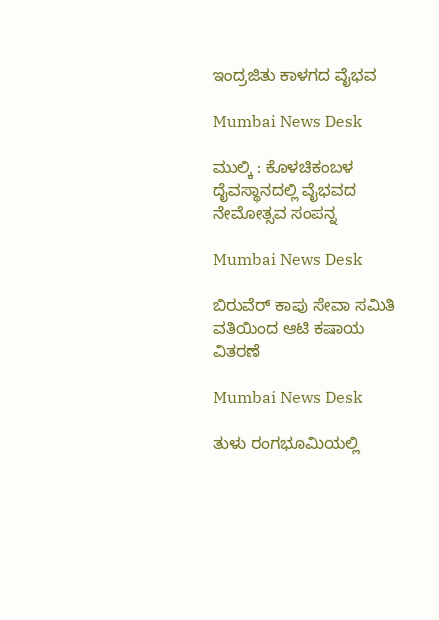ಇಂದ್ರಜಿತು ಕಾಳಗದ ವೈಭವ

Mumbai News Desk

ಮುಲ್ಕಿ : ಕೊಳಚಿಕಂಬಳ ದೈವಸ್ಥಾನದಲ್ಲಿ ವೈಭವದ ನೇಮೋತ್ಸವ ಸಂಪನ್ನ

Mumbai News Desk

ಬಿರುವೆರ್‌ ಕಾಪು ಸೇವಾ ಸಮಿತಿ ವತಿಯಿಂದ ಆಟಿ ಕಷಾಯ ವಿತರಣೆ

Mumbai News Desk

ತುಳು ರಂಗಭೂಮಿಯಲ್ಲಿ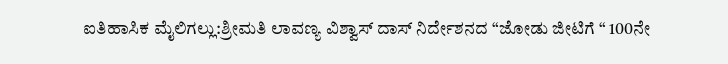ಐತಿಹಾಸಿಕ ಮೈಲಿಗಲ್ಲು:ಶ್ರೀಮತಿ ಲಾವಣ್ಯ ವಿಶ್ವಾಸ್ ದಾಸ್ ನಿರ್ದೇಶನದ “ಜೋಡು ಜೀಟಿಗೆ “ 100ನೇ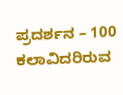ಪ್ರದರ್ಶನ – 100 ಕಲಾವಿದರಿರುವ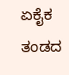ಏಕೈಕ ತಂಡದ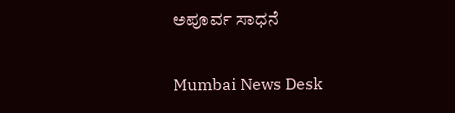ಅಪೂರ್ವ ಸಾಧನೆ

Mumbai News Desk